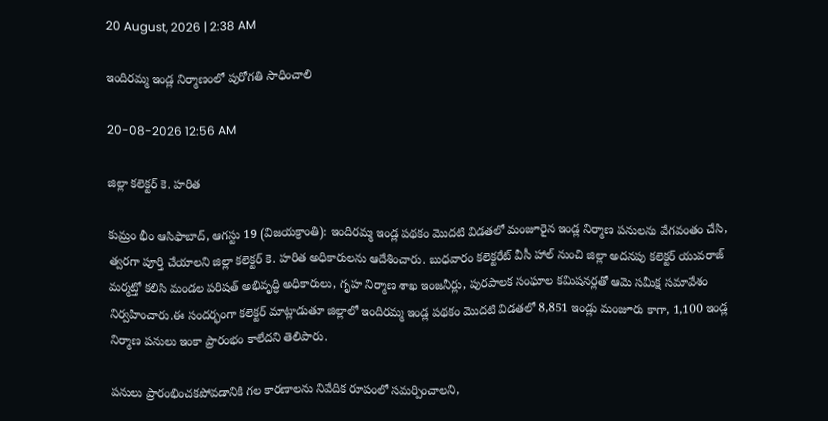20 August, 2026 | 2:38 AM

ఇందిరమ్మ ఇండ్ల నిర్మాణంలో పురోగతి సాధించాలి

20-08-2026 12:56 AM

జిల్లా కలెక్టర్ కె. హరిత

కుమ్రం భీం ఆసిఫాబాద్, ఆగస్టు 19 (విజయక్రాంతి): ఇందిరమ్మ ఇండ్ల పథకం మొదటి విడతలో మంజూరైన ఇండ్ల నిర్మాణ పనులను వేగవంతం చేసి, త్వరగా పూర్తి చేయాలని జిల్లా కలెక్టర్ కె. హరిత అధికారులను ఆదేశించారు. బుధవారం కలెక్టరేట్ వీసీ హాల్ నుంచి జిల్లా అదనపు కలెక్టర్ యువరాజ్ మర్మట్తో కలిసి మండల పరిషత్ అభివృద్ధి అధికారులు, గృహ నిర్మాణ శాఖ ఇంజనీర్లు, పురపాలక సంఘాల కమిషనర్లతో ఆమె సమీక్ష సమావేశం నిర్వహించారు.ఈ సందర్భంగా కలెక్టర్ మాట్లాడుతూ జిల్లాలో ఇందిరమ్మ ఇండ్ల పథకం మొదటి విడతలో 8,851 ఇండ్లు మంజూరు కాగా, 1,100 ఇండ్ల నిర్మాణ పనులు ఇంకా ప్రారంభం కాలేదని తెలిపారు.

పనులు ప్రారంభించకపోవడానికి గల కారణాలను నివేదిక రూపంలో సమర్పించాలని,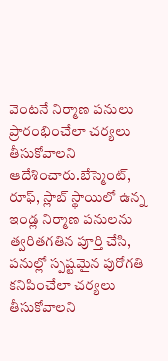వెంటనే నిర్మాణ పనులు ప్రారంభించేలా చర్యలు తీసుకోవాలని ఆదేశించారు.బేస్మెంట్, రూఫ్, స్లాబ్ స్థాయిలో ఉన్న ఇండ్ల నిర్మాణ పనులను త్వరితగతిన పూర్తి చేసి, పనుల్లో స్పష్టమైన పురోగతి కనిపించేలా చర్యలు తీసుకోవాలని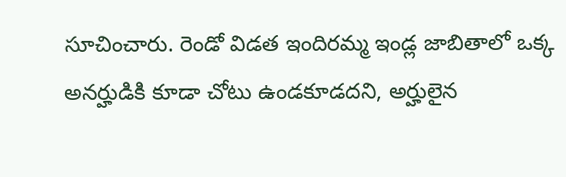సూచించారు. రెండో విడత ఇందిరమ్మ ఇండ్ల జాబితాలో ఒక్క అనర్హుడికి కూడా చోటు ఉండకూడదని, అర్హులైన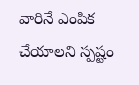వారినే ఎంపిక చేయాలని స్పష్టం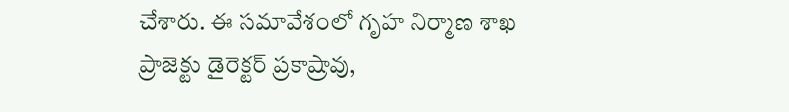చేశారు. ఈ సమావేశంలో గృహ నిర్మాణ శాఖ ప్రాజెక్టు డైరెక్టర్ ప్రకాష్రావు,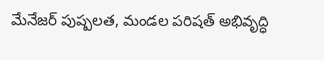మేనేజర్ పుష్పలత, మండల పరిషత్ అభివృద్ధి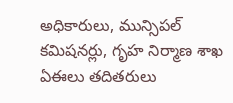అధికారులు, మున్సిపల్ కమిషనర్లు, గృహ నిర్మాణ శాఖ ఏఈలు తదితరులు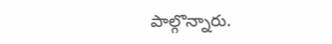పాల్గొన్నారు.